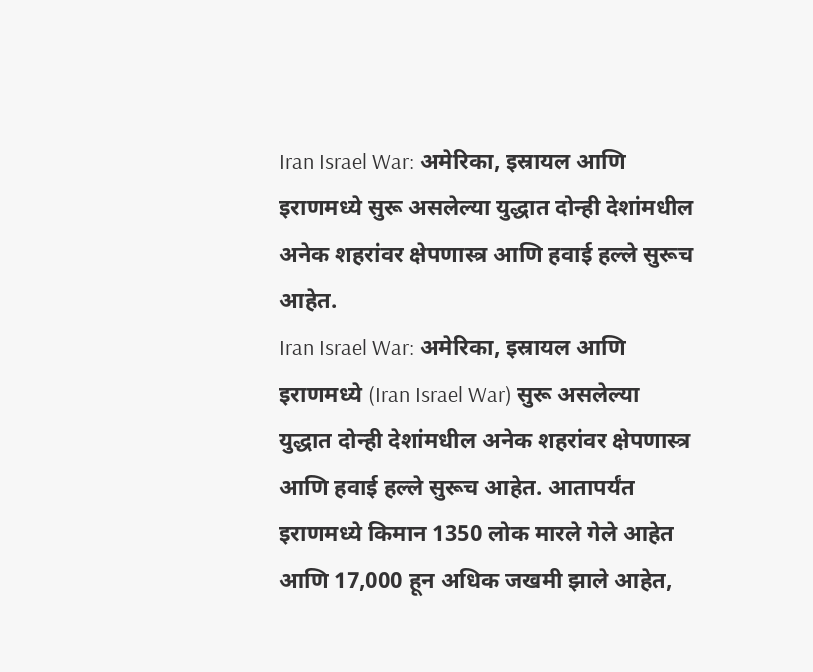Iran Israel War: अमेरिका, इस्रायल आणि इराणमध्ये सुरू असलेल्या युद्धात दोन्ही देशांमधील अनेक शहरांवर क्षेपणास्त्र आणि हवाई हल्ले सुरूच आहेत.
Iran Israel War: अमेरिका, इस्रायल आणि इराणमध्ये (Iran Israel War) सुरू असलेल्या युद्धात दोन्ही देशांमधील अनेक शहरांवर क्षेपणास्त्र आणि हवाई हल्ले सुरूच आहेत. आतापर्यंत इराणमध्ये किमान 1350 लोक मारले गेले आहेत आणि 17,000 हून अधिक जखमी झाले आहेत,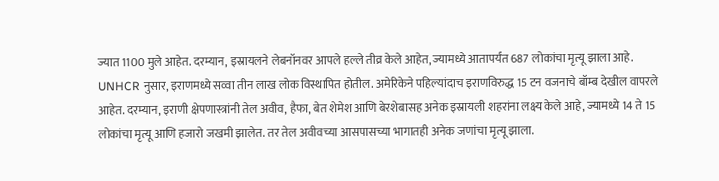ज्यात 1100 मुले आहेत. दरम्यान, इस्रायलने लेबनॉनवर आपले हल्ले तीव्र केले आहेत, ज्यामध्ये आतापर्यंत 687 लोकांचा मृत्यू झाला आहे.
UNHCR नुसार, इराणमध्ये सव्वा तीन लाख लोक विस्थापित होतील. अमेरिकेने पहिल्यांदाच इराणविरुद्ध 15 टन वजनाचे बॉम्ब देखील वापरले आहेत. दरम्यान, इराणी क्षेपणास्त्रांनी तेल अवीव, हैफा, बेत शेमेश आणि बेरशेबासह अनेक इस्रायली शहरांना लक्ष्य केले आहे, ज्यामध्ये 14 ते 15 लोकांचा मृत्यू आणि हजारो जखमी झालेत. तर तेल अवीवच्या आसपासच्या भागातही अनेक जणांचा मृत्यू झाला.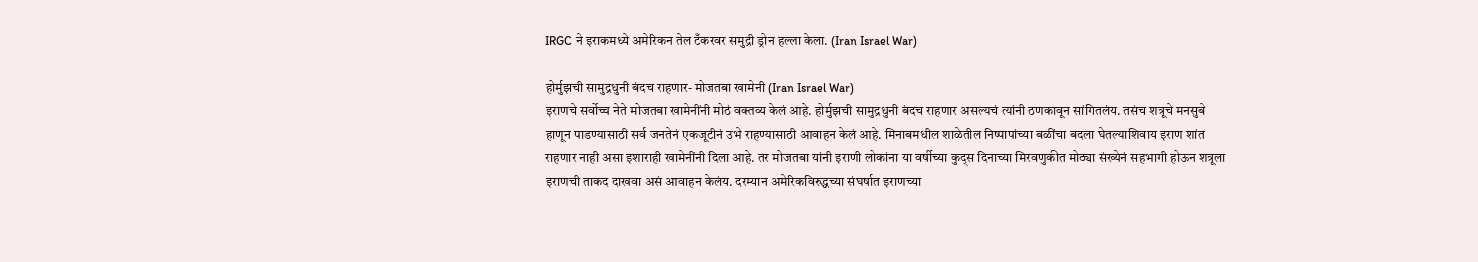IRGC ने इराकमध्ये अमेरिकन तेल टँकरवर समुद्री ड्रोन हल्ला केला. (Iran Israel War)

होर्मुझची सामुद्रधुनी बंदच राहणार- मोजतबा खामेनी (Iran Israel War)
इराणचे सर्वोच्च नेते मोजतबा खामेनींनी मोठं वक्तव्य केलं आहे. होर्मुझची सामुद्रधुनी बंदच राहणार असल्यचं त्यांनी ठणकावून सांगितलंय. तसंच शत्रूचे मनसुबे हाणून पाडण्यासाठी सर्व जनतेनं एकजूटीनं उभे राहण्यासाठी आवाहन केलं आहे. मिनाबमधील शाळेतील निष्पापांच्या बळींचा बदला घेतल्याशिवाय इराण शांत राहणार नाही असा इशाराही खामेनींनी दिला आहे. तर मोजतबा यांनी इराणी लोकांना या वर्षीच्या कुद्स दिनाच्या मिरवणुकीत मोठ्या संख्येनं सहभागी होऊन शत्रूला इराणची ताकद दाखवा असं आवाहन केलंय. दरम्यान अमेरिकविरुद्धच्या संघर्षात इराणच्या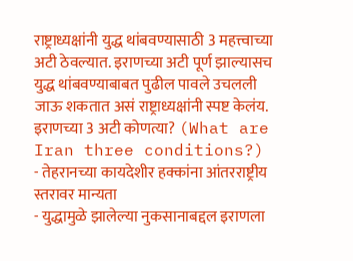राष्ट्राध्यक्षांनी युद्ध थांबवण्यासाठी 3 महत्त्वाच्या अटी ठेवल्यात. इराणच्या अटी पूर्ण झाल्यासच युद्ध थांबवण्याबाबत पुढील पावले उचलली जाऊ शकतात असं राष्ट्राध्यक्षांनी स्पष्ट केलंय.
इराणच्या 3 अटी कोणत्या? (What are Iran three conditions?)
- तेहरानच्या कायदेशीर हक्कांना आंतरराष्ट्रीय स्तरावर मान्यता
- युद्धामुळे झालेल्या नुकसानाबद्दल इराणला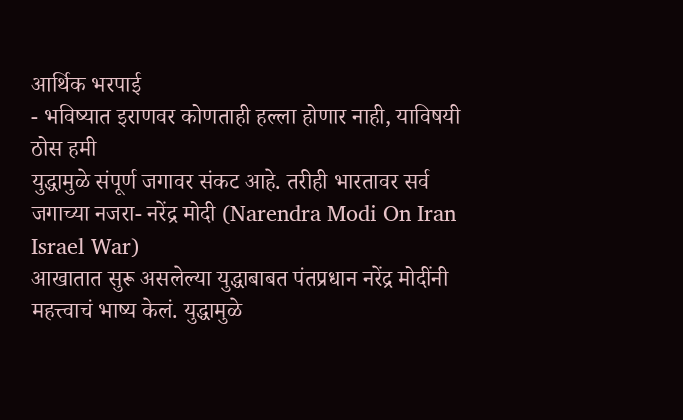आर्थिक भरपाई
- भविष्यात इराणवर कोणताही हल्ला होणार नाही, याविषयी ठोस हमी
युद्धामुळे संपूर्ण जगावर संकट आहे. तरीही भारतावर सर्व जगाच्या नजरा- नरेंद्र मोदी (Narendra Modi On Iran Israel War)
आखातात सुरू असलेल्या युद्धाबाबत पंतप्रधान नरेंद्र मोदींनी महत्त्वाचं भाष्य केलं. युद्धामुळे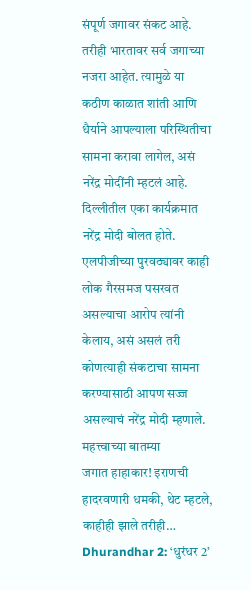संपूर्ण जगावर संकट आहे. तरीही भारतावर सर्व जगाच्या नजरा आहेत. त्यामुळे या कठीण काळात शांती आणि धैर्याने आपल्याला परिस्थितीचा सामना करावा लागेल, असं नरेंद्र मोदींनी म्हटलं आहे. दिल्लीतील एका कार्यक्रमात नरेंद्र मोदी बोलत होते. एलपीजीच्या पुरवठ्यावर काही लोक गैरसमज पसरवत असल्याचा आरोप त्यांनी केलाय, असं असलं तरी कोणत्याही संकटाचा सामना करण्यासाठी आपण सज्ज असल्याचं नरेंद्र मोदी म्हणाले.
महत्त्वाच्या बातम्या
जगात हाहाकार! इराणची हादरवणारी धमकी, थेट म्हटले, काहीही झाले तरीही…
Dhurandhar 2: ‘धुरंधर 2’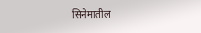सिनेमातील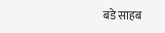बडे साहब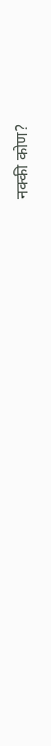नक्की कोण?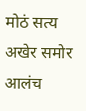मोठं सत्य अखेर समोर आलंच